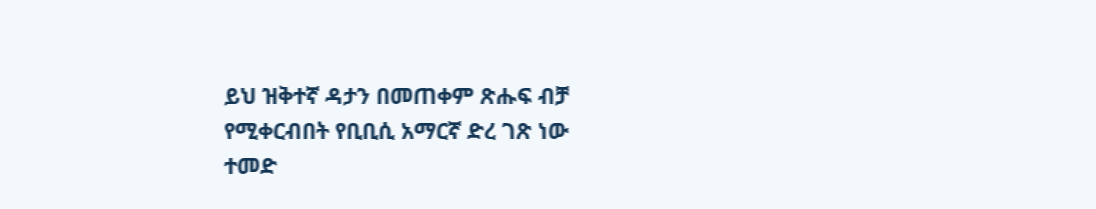ይህ ዝቅተኛ ዳታን በመጠቀም ጽሑፍ ብቻ የሚቀርብበት የቢቢሲ አማርኛ ድረ ገጽ ነው
ተመድ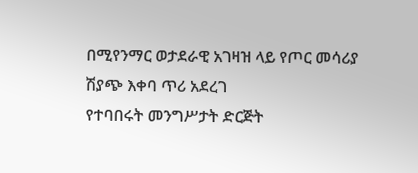በሚየንማር ወታደራዊ አገዛዝ ላይ የጦር መሳሪያ ሽያጭ እቀባ ጥሪ አደረገ
የተባበሩት መንግሥታት ድርጅት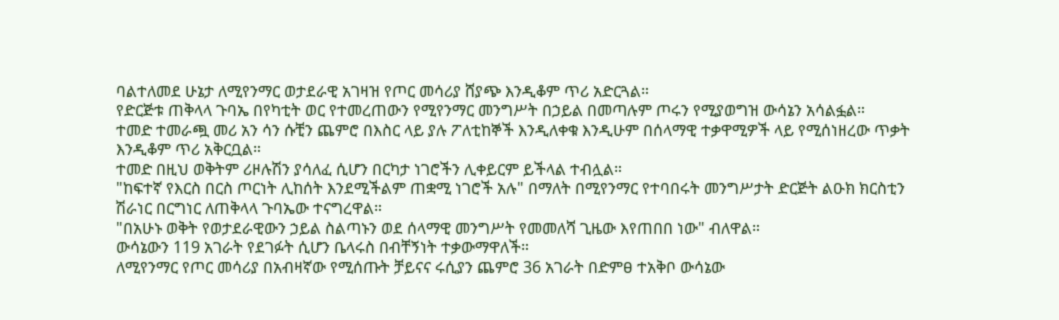ባልተለመደ ሁኔታ ለሚየንማር ወታደራዊ አገዛዝ የጦር መሳሪያ ሸያጭ እንዲቆም ጥሪ አድርጓል።
የድርጅቱ ጠቅላላ ጉባኤ በየካቲት ወር የተመረጠውን የሚየንማር መንግሥት በኃይል በመጣሉም ጦሩን የሚያወግዝ ውሳኔን አሳልፏል።
ተመድ ተመራጯ መሪ አን ሳን ሱቺን ጨምሮ በእስር ላይ ያሉ ፖለቲከኞች እንዲለቀቁ እንዲሁም በሰላማዊ ተቃዋሚዎች ላይ የሚሰነዘረው ጥቃት እንዲቆም ጥሪ አቅርቧል።
ተመድ በዚህ ወቅትም ሪዞሉሽን ያሳለፈ ሲሆን በርካታ ነገሮችን ሊቀይርም ይችላል ተብሏል።
"ከፍተኛ የእርስ በርስ ጦርነት ሊከሰት እንደሚችልም ጠቋሚ ነገሮች አሉ" በማለት በሚየንማር የተባበሩት መንግሥታት ድርጅት ልዑክ ክርስቲን ሽራነር በርግነር ለጠቅላላ ጉባኤው ተናግረዋል።
"በአሁኑ ወቅት የወታደራዊውን ኃይል ስልጣኑን ወደ ሰላማዊ መንግሥት የመመለሻ ጊዜው እየጠበበ ነው" ብለዋል።
ውሳኔውን 119 አገራት የደገፉት ሲሆን ቤላሩስ በብቸኝነት ተቃውማዋለች።
ለሚየንማር የጦር መሳሪያ በአብዛኛው የሚሰጡት ቻይናና ሩሲያን ጨምሮ 36 አገራት በድምፀ ተአቅቦ ውሳኔው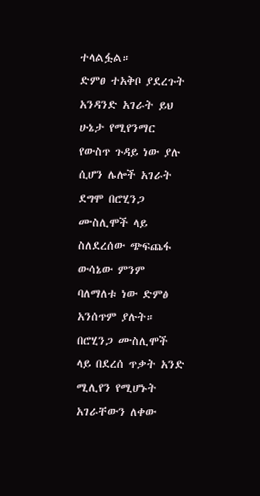ተላልፏል።
ድምፀ ተአቅቦ ያደረጉት አንዳንድ አገራት ይህ ሁኔታ የሚየንማር የውስጥ ጉዳይ ነው ያሉ ሲሆን ሌሎች አገራት ደግሞ በሮሂንጋ ሙስሊሞች ላይ ስለደረሰው ጭፍጨፋ ውሳኔው ምንም ባለማለቱ ነው ድምፅ አንሰጥም ያሉት።
በሮሂንጋ ሙስሊሞች ላይ በደረሰ ጥቃት አንድ ሚሊየን የሚሆኑት አገራቸውን ለቀው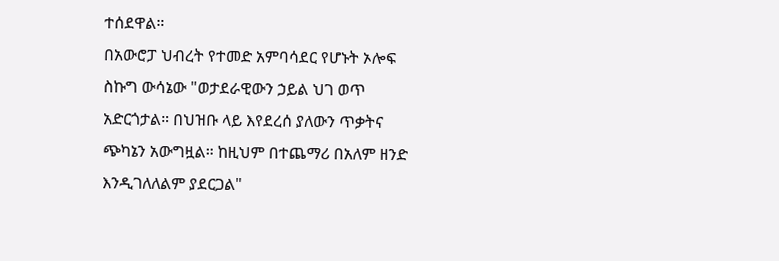ተሰደዋል።
በአውሮፓ ህብረት የተመድ አምባሳደር የሆኑት ኦሎፍ ስኩግ ውሳኔው "ወታደራዊውን ኃይል ህገ ወጥ አድርጎታል። በህዝቡ ላይ እየደረሰ ያለውን ጥቃትና ጭካኔን አውግዟል። ከዚህም በተጨማሪ በአለም ዘንድ እንዲገለለልም ያደርጋል"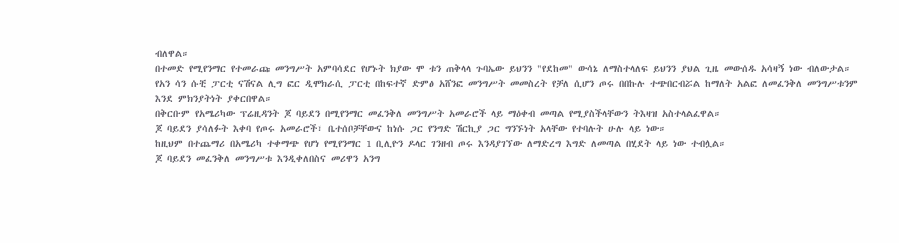ብለዋል።
በተመድ የሚየንማር የተመራጩ መንግሥት አምባሳደር የሆኑት ክያው ሞ ቱን ጠቅላላ ጉባኤው ይህንን "የደከመ" ውሳኔ ለማስተላለፍ ይህንን ያህል ጊዜ መውሰዱ አሳዛኝ ነው ብለውታል።
የአን ሳን ሱቺ ፓርቲ ናሽናል ሊግ ፎር ዲሞክራሲ ፓርቲ በከፍተኛ ድምፅ አሸንፎ መንግሥት መመስረት የቻለ ሲሆን ጦሩ በበኩሉ ተጭበርብሯል ከማለት አልፎ ለመፈንቅለ መንግሥቱንም እንደ ምክንያትነት ያቀርበዋል።
በቅርቡም የአሜሪካው ፕሬዚዳንት ጆ ባይደን በሚየንማር መፈንቅለ መንግሥት አመራሮች ላይ ማዕቀብ መጣል የሚያስችላቸውን ትእዛዝ አስተላልፈዋል።
ጆ ባይደን ያሳለፉት እቀባ የጦሩ አመራሮች፣ ቤተሰቦቻቸውና ከነሱ ጋር የንግድ ሽርኪያ ጋር ግንኙነት አላቸው የተባሉት ሁሉ ላይ ነው።
ከዚህም በተጨማሪ በአሜሪካ ተቀማጭ የሆነ የሚየንማር 1 ቢሊዮን ዶላር ገንዘብ ጦሩ እንዳያገኘው ለማድረግ እግድ ለመጣል በሂደት ላይ ነው ተብሏል።
ጆ ባይደን መፈንቅለ መንግሥቱ እንዲቀለበስና መሪዋን አንግ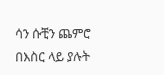ሳን ሱቺን ጨምሮ በእስር ላይ ያሉት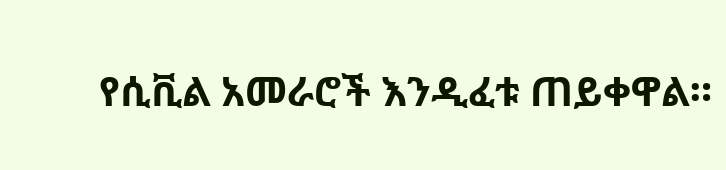የሲቪል አመራሮች እንዲፈቱ ጠይቀዋል።